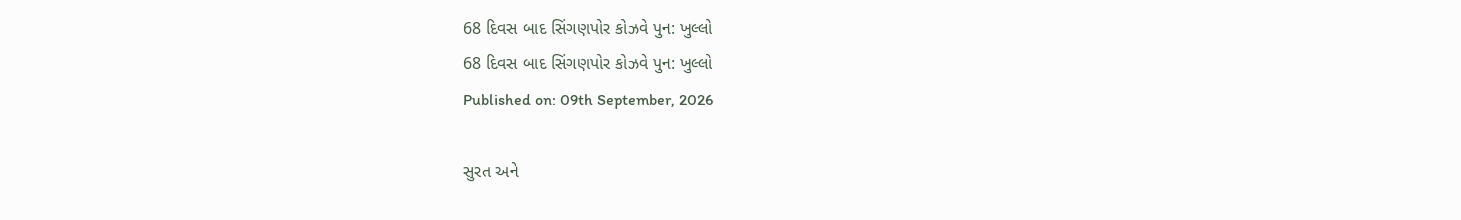68 દિવસ બાદ સિંગણપોર કોઝવે પુન: ખુલ્લો
68 દિવસ બાદ સિંગણપોર કોઝવે પુન: ખુલ્લો
Published on: 09th September, 2026

સુરત અને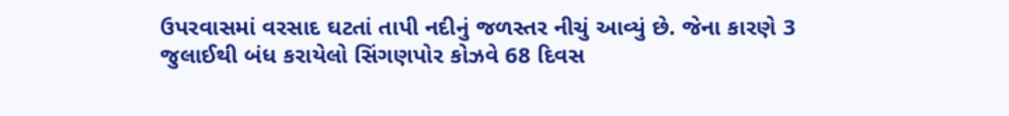ઉપરવાસમાં વરસાદ ઘટતાં તાપી નદીનું જળસ્તર નીચું આવ્યું છે. જેના કારણે 3 જુલાઈથી બંધ કરાયેલો સિંગણપોર કોઝવે 68 દિવસ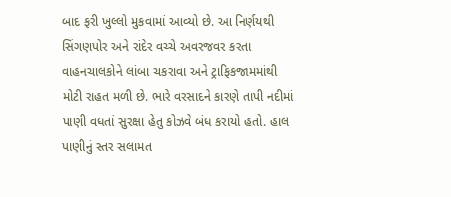બાદ ફરી ખુલ્લો મુકવામાં આવ્યો છે. આ નિર્ણયથી સિંગણપોર અને રાંદેર વચ્ચે અવરજવર કરતા વાહનચાલકોને લાંબા ચકરાવા અને ટ્રાફિકજામમાંથી મોટી રાહત મળી છે. ભારે વરસાદને કારણે તાપી નદીમાં પાણી વધતાં સુરક્ષા હેતુ કોઝવે બંધ કરાયો હતો. હાલ પાણીનું સ્તર સલામત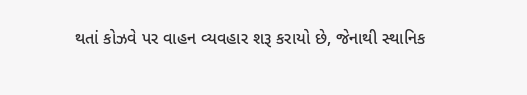થતાં કોઝવે પર વાહન વ્યવહાર શરૂ કરાયો છે, જેનાથી સ્થાનિક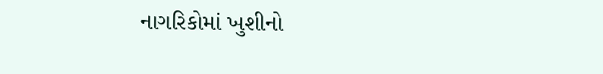નાગરિકોમાં ખુશીનો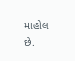માહોલ છે.